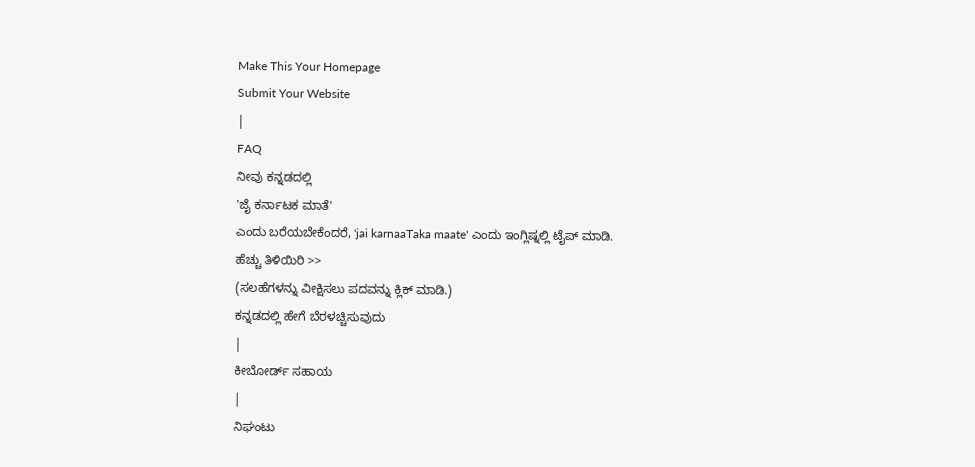Make This Your Homepage
Submit Your Website
|
FAQ
ನೀವು ಕನ್ನಡದಲ್ಲಿ
'ಜೈ ಕರ್ನಾಟಕ ಮಾತೆ'
ಎಂದು ಬರೆಯಬೇಕೆಂದರೆ, 'jai karnaaTaka maate' ಎಂದು ಇಂಗ್ಲಿಷ್ನಲ್ಲಿ ಟೈಪ್ ಮಾಡಿ.
ಹೆಚ್ಚು ತಿಳಿಯಿರಿ >>
(ಸಲಹೆಗಳನ್ನು ವೀಕ್ಷಿಸಲು ಪದವನ್ನು ಕ್ಲಿಕ್ ಮಾಡಿ.)
ಕನ್ನಡದಲ್ಲಿ ಹೇಗೆ ಬೆರಳಚ್ಚಿಸುವುದು
|
ಕೀಬೋರ್ಡ್ ಸಹಾಯ
|
ನಿಘಂಟು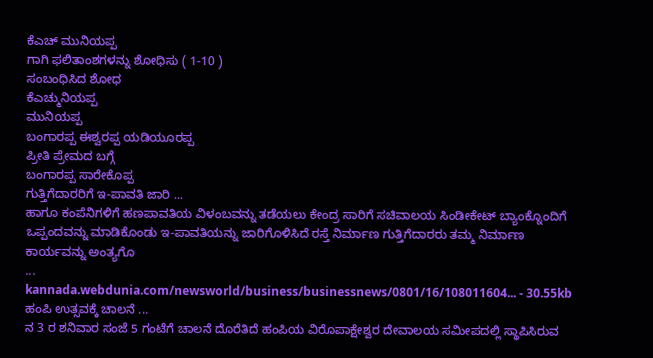ಕೆಎಚ್ ಮುನಿಯಪ್ಪ
ಗಾಗಿ ಫಲಿತಾಂಶಗಳನ್ನು ಶೋಧಿಸು ( 1-10 )
ಸಂಬಂಧಿಸಿದ ಶೋಧ
ಕೆಎಚ್ಮುನಿಯಪ್ಪ
ಮುನಿಯಪ್ಪ
ಬಂಗಾರಪ್ಪ ಈಶ್ವರಪ್ಪ ಯಡಿಯೂರಪ್ಪ
ಪ್ರೀತಿ ಪ್ರೇಮದ ಬಗ್ಗೆ
ಬಂಗಾರಪ್ಪ ಸಾರೇಕೊಪ್ಪ
ಗುತ್ತಿಗೆದಾರರಿಗೆ ಇ-ಪಾವತಿ ಜಾರಿ ...
ಹಾಗೂ ಕಂಪೆನಿಗಳಿಗೆ ಹಣಪಾವತಿಯ ವಿಳಂಬವನ್ನು ತಡೆಯಲು ಕೇಂದ್ರ ಸಾರಿಗೆ ಸಚಿವಾಲಯ ಸಿಂಡೀಕೇಟ್ ಬ್ಯಾಂಕ್ನೊಂದಿಗೆ ಒಪ್ಪಂದವನ್ನು ಮಾಡಿಕೊಂಡು ಇ-ಪಾವತಿಯನ್ನು ಜಾರಿಗೊಳಿಸಿದೆ ರಸ್ತೆ ನಿರ್ಮಾಣ ಗುತ್ತಿಗೆದಾರರು ತಮ್ಮ ನಿರ್ಮಾಣ ಕಾರ್ಯವನ್ನು ಅಂತ್ಯಗೊ
...
kannada.webdunia.com/newsworld/business/businessnews/0801/16/108011604... - 30.55kb
ಹಂಪಿ ಉತ್ಸವಕ್ಕೆ ಚಾಲನೆ ...
ನ 3 ರ ಶನಿವಾರ ಸಂಜೆ 5 ಗಂಟೆಗೆ ಚಾಲನೆ ದೊರೆತಿದೆ ಹಂಪಿಯ ವಿರೊಪಾಕ್ಷೇಶ್ವರ ದೇವಾಲಯ ಸಮೀಪದಲ್ಲಿ ಸ್ಥಾಪಿಸಿರುವ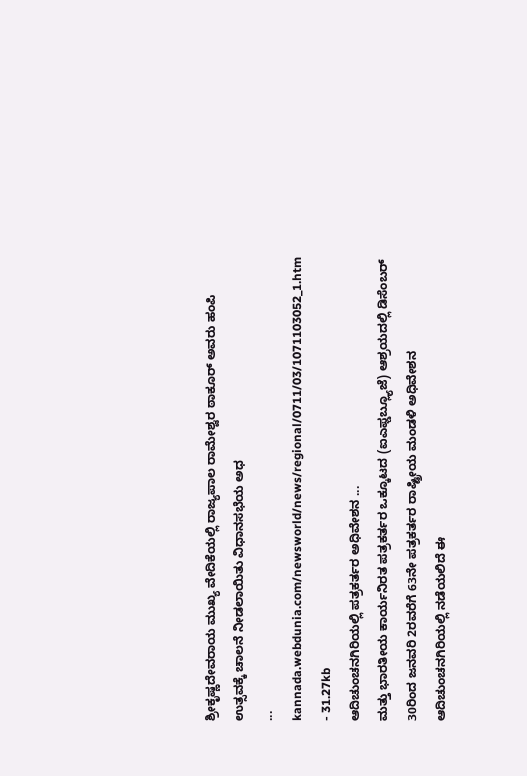ಶ್ರೀಕೃಷ್ಣದೇವರಾಯ ಮುಖ್ಯ ವೇದಿಕೆಯಲ್ಲಿ ರಾಜ್ಯಪಾಲ ರಾಮೇಶ್ವರ ಠಾಕೂರ್ ಅವರು ಹಂಪಿ ಉತ್ಸವಕ್ಕೆ ಚಾಲನೆ ನೀಡಲಾಯಿತು ವಿಧಾನಸಭೆಯ ಅಧ
...
kannada.webdunia.com/newsworld/news/regional/0711/03/1071103052_1.htm - 31.27kb
ಆದಿಚುಂಚನಗಿರಿಯಲ್ಲಿ ಪತ್ರಕರ್ತರ ಅಧಿವೇಶನ ...
ಮತ್ತು ಭಾರತೀಯ ಕಾರ್ಯನಿರತ ಪತ್ರಕರ್ತರ ಒಕ್ಕೂಟದ (ಐಎಫ್ಡಬ್ಲ್ಯೂಜೆ) ಆಶ್ರಯದಲ್ಲಿ ಡಿಸೆಂಬರ್ 30ರಿಂದ ಜನವರಿ 2ರವರೆಗೆ 63ನೇ ಪತ್ರಕರ್ತರ ರಾಷ್ಟ್ರೀಯ ಮಂಡಳಿ ಅಧಿವೇಶನ ಆದಿಚುಂಚನಗಿರಿಯಲ್ಲಿ ನಡೆಯಲಿದೆ ಈ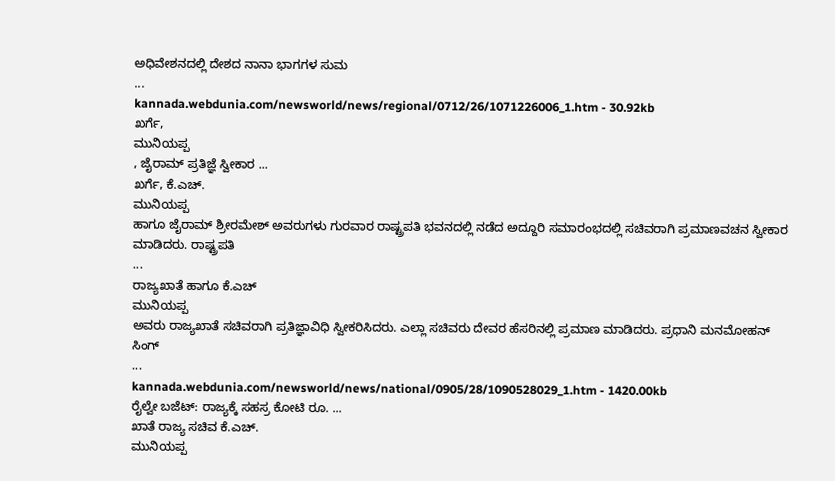ಅಧಿವೇಶನದಲ್ಲಿ ದೇಶದ ನಾನಾ ಭಾಗಗಳ ಸುಮ
...
kannada.webdunia.com/newsworld/news/regional/0712/26/1071226006_1.htm - 30.92kb
ಖರ್ಗೆ,
ಮುನಿಯಪ್ಪ
, ಜೈರಾಮ್ ಪ್ರತಿಜ್ಞೆ ಸ್ವೀಕಾರ ...
ಖರ್ಗೆ, ಕೆ.ಎಚ್.
ಮುನಿಯಪ್ಪ
ಹಾಗೂ ಜೈರಾಮ್ ಶ್ರೀರಮೇಶ್ ಅವರುಗಳು ಗುರವಾರ ರಾಷ್ಟ್ರಪತಿ ಭವನದಲ್ಲಿ ನಡೆದ ಅದ್ದೂರಿ ಸಮಾರಂಭದಲ್ಲಿ ಸಚಿವರಾಗಿ ಪ್ರಮಾಣವಚನ ಸ್ವೀಕಾರ ಮಾಡಿದರು. ರಾಷ್ಟ್ರಪತಿ
...
ರಾಜ್ಯಖಾತೆ ಹಾಗೂ ಕೆ.ಎಚ್
ಮುನಿಯಪ್ಪ
ಅವರು ರಾಜ್ಯಖಾತೆ ಸಚಿವರಾಗಿ ಪ್ರತಿಜ್ಞಾವಿಧಿ ಸ್ವೀಕರಿಸಿದರು. ಎಲ್ಲಾ ಸಚಿವರು ದೇವರ ಹೆಸರಿನಲ್ಲಿ ಪ್ರಮಾಣ ಮಾಡಿದರು. ಪ್ರಧಾನಿ ಮನಮೋಹನ್ ಸಿಂಗ್
...
kannada.webdunia.com/newsworld/news/national/0905/28/1090528029_1.htm - 1420.00kb
ರೈಲ್ವೇ ಬಜೆಟ್: ರಾಜ್ಯಕ್ಕೆ ಸಹಸ್ರ ಕೋಟಿ ರೂ. ...
ಖಾತೆ ರಾಜ್ಯ ಸಚಿವ ಕೆ.ಎಚ್.
ಮುನಿಯಪ್ಪ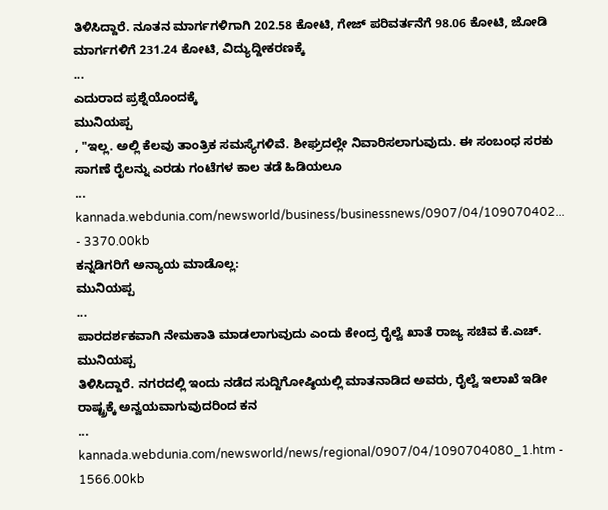ತಿಳಿಸಿದ್ದಾರೆ. ನೂತನ ಮಾರ್ಗಗಳಿಗಾಗಿ 202.58 ಕೋಟಿ, ಗೇಜ್ ಪರಿವರ್ತನೆಗೆ 98.06 ಕೋಟಿ, ಜೋಡಿ ಮಾರ್ಗಗಳಿಗೆ 231.24 ಕೋಟಿ, ವಿದ್ಯುದ್ದೀಕರಣಕ್ಕೆ
...
ಎದುರಾದ ಪ್ರಶ್ನೆಯೊಂದಕ್ಕೆ
ಮುನಿಯಪ್ಪ
, "ಇಲ್ಲ. ಅಲ್ಲಿ ಕೆಲವು ತಾಂತ್ರಿಕ ಸಮಸ್ಯೆಗಳಿವೆ. ಶೀಘ್ರದಲ್ಲೇ ನಿವಾರಿಸಲಾಗುವುದು. ಈ ಸಂಬಂಧ ಸರಕು ಸಾಗಣೆ ರೈಲನ್ನು ಎರಡು ಗಂಟೆಗಳ ಕಾಲ ತಡೆ ಹಿಡಿಯಲೂ
...
kannada.webdunia.com/newsworld/business/businessnews/0907/04/109070402... - 3370.00kb
ಕನ್ನಡಿಗರಿಗೆ ಅನ್ಯಾಯ ಮಾಡೊಲ್ಲ:
ಮುನಿಯಪ್ಪ
...
ಪಾರದರ್ಶಕವಾಗಿ ನೇಮಕಾತಿ ಮಾಡಲಾಗುವುದು ಎಂದು ಕೇಂದ್ರ ರೈಲ್ವೆ ಖಾತೆ ರಾಜ್ಯ ಸಚಿವ ಕೆ.ಎಚ್.
ಮುನಿಯಪ್ಪ
ತಿಳಿಸಿದ್ದಾರೆ. ನಗರದಲ್ಲಿ ಇಂದು ನಡೆದ ಸುದ್ದಿಗೋಷ್ಠಿಯಲ್ಲಿ ಮಾತನಾಡಿದ ಅವರು, ರೈಲ್ವೆ ಇಲಾಖೆ ಇಡೀ ರಾಷ್ಟ್ರಕ್ಕೆ ಅನ್ವಯವಾಗುವುದರಿಂದ ಕನ
...
kannada.webdunia.com/newsworld/news/regional/0907/04/1090704080_1.htm - 1566.00kb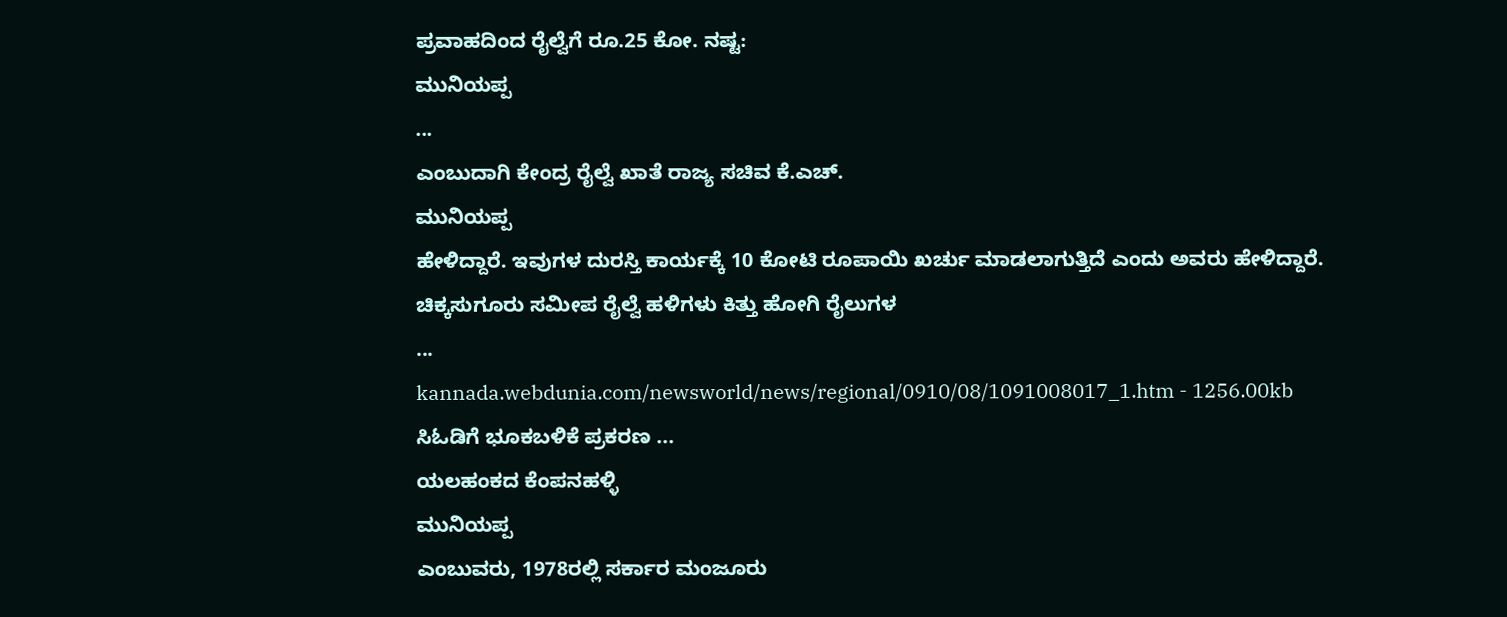ಪ್ರವಾಹದಿಂದ ರೈಲ್ವೆಗೆ ರೂ.25 ಕೋ. ನಷ್ಟ:
ಮುನಿಯಪ್ಪ
...
ಎಂಬುದಾಗಿ ಕೇಂದ್ರ ರೈಲ್ವೆ ಖಾತೆ ರಾಜ್ಯ ಸಚಿವ ಕೆ.ಎಚ್.
ಮುನಿಯಪ್ಪ
ಹೇಳಿದ್ದಾರೆ. ಇವುಗಳ ದುರಸ್ತಿ ಕಾರ್ಯಕ್ಕೆ 10 ಕೋಟಿ ರೂಪಾಯಿ ಖರ್ಚು ಮಾಡಲಾಗುತ್ತಿದೆ ಎಂದು ಅವರು ಹೇಳಿದ್ದಾರೆ. ಚಿಕ್ಕಸುಗೂರು ಸಮೀಪ ರೈಲ್ವೆ ಹಳಿಗಳು ಕಿತ್ತು ಹೋಗಿ ರೈಲುಗಳ
...
kannada.webdunia.com/newsworld/news/regional/0910/08/1091008017_1.htm - 1256.00kb
ಸಿಓಡಿಗೆ ಭೂಕಬಳಿಕೆ ಪ್ರಕರಣ ...
ಯಲಹಂಕದ ಕೆಂಪನಹಳ್ಳಿ
ಮುನಿಯಪ್ಪ
ಎಂಬುವರು, 1978ರಲ್ಲಿ ಸರ್ಕಾರ ಮಂಜೂರು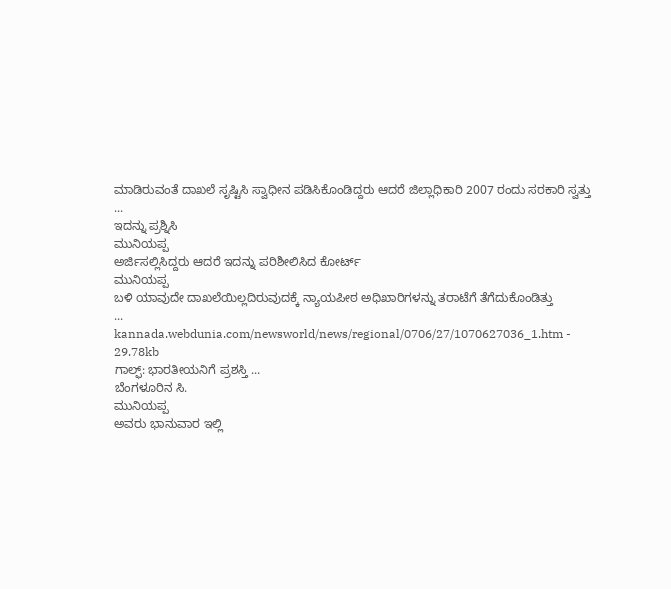ಮಾಡಿರುವಂತೆ ದಾಖಲೆ ಸೃಷ್ಟಿಸಿ ಸ್ವಾಧೀನ ಪಡಿಸಿಕೊಂಡಿದ್ದರು ಆದರೆ ಜಿಲ್ಲಾಧಿಕಾರಿ 2007 ರಂದು ಸರಕಾರಿ ಸ್ವತ್ತು
...
ಇದನ್ನು ಪ್ರಶ್ನಿಸಿ
ಮುನಿಯಪ್ಪ
ಅರ್ಜಿಸಲ್ಲಿಸಿದ್ದರು ಆದರೆ ಇದನ್ನು ಪರಿಶೀಲಿಸಿದ ಕೋರ್ಟ್
ಮುನಿಯಪ್ಪ
ಬಳಿ ಯಾವುದೇ ದಾಖಲೆಯಿಲ್ಲದಿರುವುದಕ್ಕೆ ನ್ಯಾಯಪೀಠ ಅಧಿಖಾರಿಗಳನ್ನು ತರಾಟೆಗೆ ತೆಗೆದುಕೊಂಡಿತ್ತು
...
kannada.webdunia.com/newsworld/news/regional/0706/27/1070627036_1.htm - 29.78kb
ಗಾಲ್ಫ್: ಭಾರತೀಯನಿಗೆ ಪ್ರಶಸ್ತಿ ...
ಬೆಂಗಳೂರಿನ ಸಿ.
ಮುನಿಯಪ್ಪ
ಅವರು ಭಾನುವಾರ ಇಲ್ಲಿ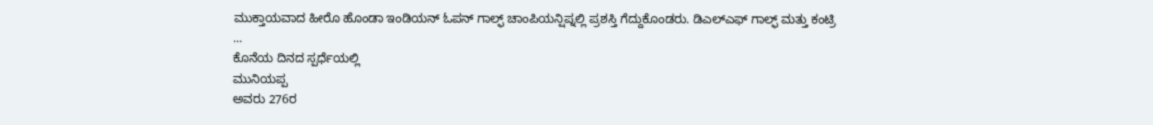ಮುಕ್ತಾಯವಾದ ಹೀರೊ ಹೊಂಡಾ ಇಂಡಿಯನ್ ಓಪನ್ ಗಾಲ್ಫ್ ಚಾಂಪಿಯನ್ಷಿಪ್ನಲ್ಲಿ ಪ್ರಶಸ್ತಿ ಗೆದ್ದುಕೊಂಡರು. ಡಿಎಲ್ಎಫ್ ಗಾಲ್ಫ್ ಮತ್ತು ಕಂಟ್ರಿ
...
ಕೊನೆಯ ದಿನದ ಸ್ಪರ್ಧೆಯಲ್ಲಿ
ಮುನಿಯಪ್ಪ
ಅವರು 276ರ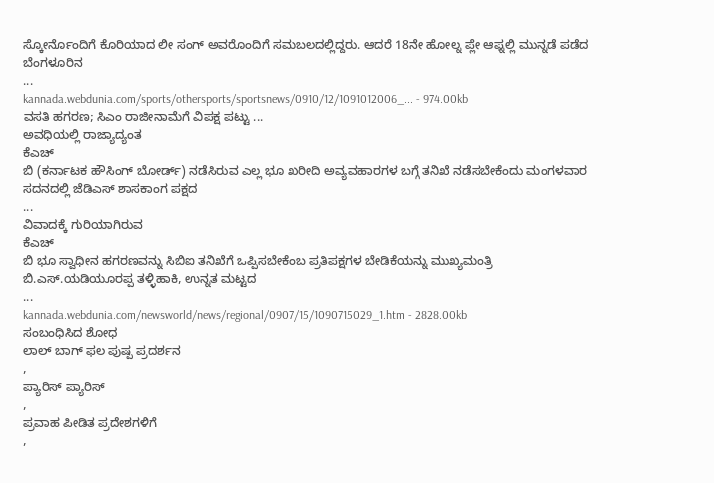ಸ್ಕೋರ್ನೊಂದಿಗೆ ಕೊರಿಯಾದ ಲೀ ಸಂಗ್ ಅವರೊಂದಿಗೆ ಸಮಬಲದಲ್ಲಿದ್ದರು. ಆದರೆ 18ನೇ ಹೋಲ್ನ ಪ್ಲೇ ಆಫ್ನಲ್ಲಿ ಮುನ್ನಡೆ ಪಡೆದ ಬೆಂಗಳೂರಿನ
...
kannada.webdunia.com/sports/othersports/sportsnews/0910/12/1091012006_... - 974.00kb
ವಸತಿ ಹಗರಣ; ಸಿಎಂ ರಾಜೀನಾಮೆಗೆ ವಿಪಕ್ಷ ಪಟ್ಟು ...
ಅವಧಿಯಲ್ಲಿ ರಾಜ್ಯಾದ್ಯಂತ
ಕೆಎಚ್
ಬಿ (ಕರ್ನಾಟಕ ಹೌಸಿಂಗ್ ಬೋರ್ಡ್) ನಡೆಸಿರುವ ಎಲ್ಲ ಭೂ ಖರೀದಿ ಅವ್ಯವಹಾರಗಳ ಬಗ್ಗೆ ತನಿಖೆ ನಡೆಸಬೇಕೆಂದು ಮಂಗಳವಾರ ಸದನದಲ್ಲಿ ಜೆಡಿಎಸ್ ಶಾಸಕಾಂಗ ಪಕ್ಷದ
...
ವಿವಾದಕ್ಕೆ ಗುರಿಯಾಗಿರುವ
ಕೆಎಚ್
ಬಿ ಭೂ ಸ್ವಾಧೀನ ಹಗರಣವನ್ನು ಸಿಬಿಐ ತನಿಖೆಗೆ ಒಪ್ಪಿಸಬೇಕೆಂಬ ಪ್ರತಿಪಕ್ಷಗಳ ಬೇಡಿಕೆಯನ್ನು ಮುಖ್ಯಮಂತ್ರಿ ಬಿ.ಎಸ್.ಯಡಿಯೂರಪ್ಪ ತಳ್ಳಿಹಾಕಿ, ಉನ್ನತ ಮಟ್ಟದ
...
kannada.webdunia.com/newsworld/news/regional/0907/15/1090715029_1.htm - 2828.00kb
ಸಂಬಂಧಿಸಿದ ಶೋಧ
ಲಾಲ್ ಬಾಗ್ ಫಲ ಪುಷ್ಪ ಪ್ರದರ್ಶನ
,
ಪ್ಯಾರಿಸ್ ಪ್ಯಾರಿಸ್
,
ಪ್ರವಾಹ ಪೀಡಿತ ಪ್ರದೇಶಗಳಿಗೆ
,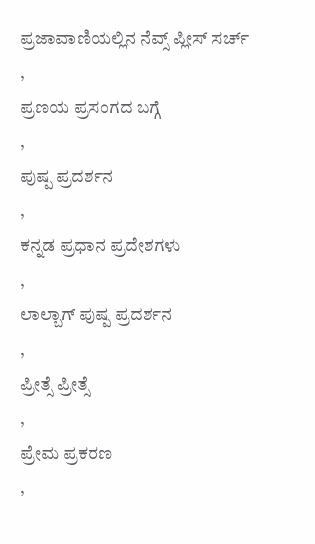ಪ್ರಜಾವಾಣಿಯಲ್ಲಿನ ನೆವ್ಸ್ ಪ್ಲೀಸ್ ಸರ್ಚ್
,
ಪ್ರಣಯ ಪ್ರಸಂಗದ ಬಗ್ಗೆ
,
ಪುಷ್ಪ ಪ್ರದರ್ಶನ
,
ಕನ್ನಡ ಪ್ರಧಾನ ಪ್ರದೇಶಗಳು
,
ಲಾಲ್ಬಾಗ್ ಪುಷ್ಪ ಪ್ರದರ್ಶನ
,
ಪ್ರೀತ್ಸೆ ಪ್ರೀತ್ಸೆ
,
ಪ್ರೇಮ ಪ್ರಕರಣ
,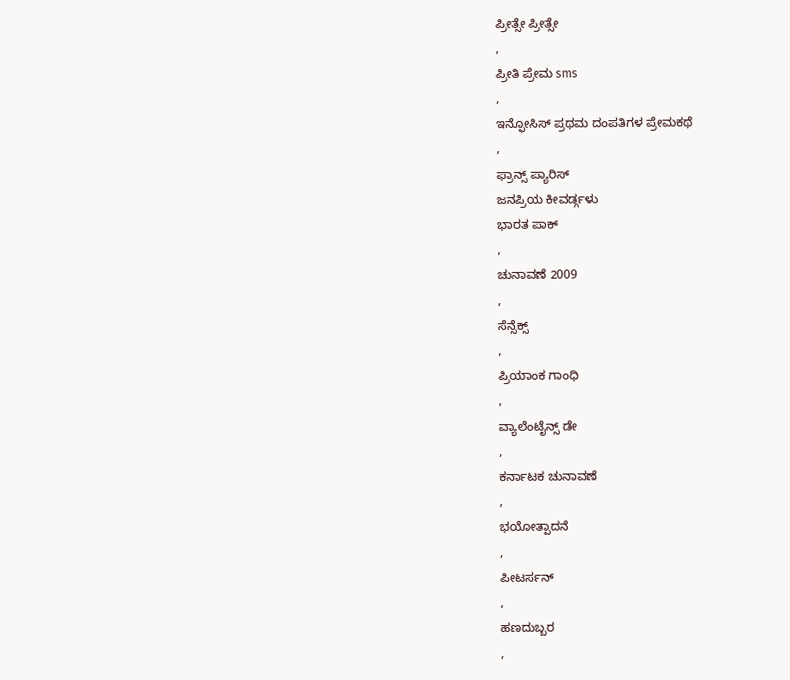ಪ್ರೀತ್ಸೇ ಪ್ರೀತ್ಸೇ
,
ಪ್ರೀತಿ ಪ್ರೇಮ sms
,
ಇನ್ಫೋಸಿಸ್ ಪ್ರಥಮ ದಂಪತಿಗಳ ಪ್ರೇಮಕಥೆ
,
ಫ್ರಾನ್ಸ್ ಪ್ಯಾರಿಸ್
ಜನಪ್ರಿಯ ಕೀವರ್ಡ್ಗಳು
ಭಾರತ ಪಾಕ್
,
ಚುನಾವಣೆ 2009
,
ಸೆನ್ಸೆಕ್ಸ್
,
ಪ್ರಿಯಾಂಕ ಗಾಂಧಿ
,
ವ್ಯಾಲೆಂಟೈನ್ಸ್ ಡೇ
,
ಕರ್ನಾಟಕ ಚುನಾವಣೆ
,
ಭಯೋತ್ಪಾದನೆ
,
ಪೀಟರ್ಸನ್
,
ಹಣದುಬ್ಬರ
,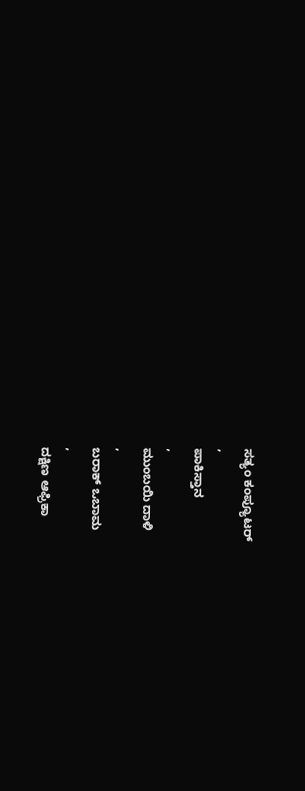ಸತ್ಯಂ ಕಂಪ್ಯೂಟರ್
,
ಪಾಕಿಸ್ತಾನ
,
ಮುಂಬಯಿ ದಾಳಿ
,
ಬರಾಕ್ ಒಬಾಮ
,
ದಕ್ಷಿಣ ಆಫ್ರಿಕಾ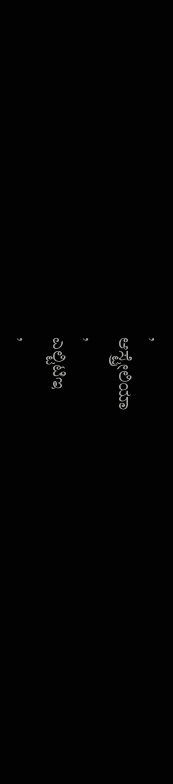,
ಆಸ್ಟ್ರೇಲಿಯಾ
,
ಎಲ್ಟಿಟಿಇ
,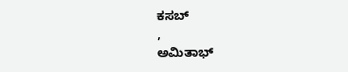ಕಸಬ್
,
ಅಮಿತಾಭ್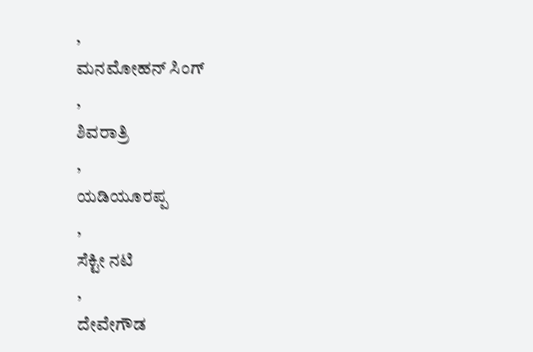,
ಮನಮೋಹನ್ ಸಿಂಗ್
,
ಶಿವರಾತ್ರಿ
,
ಯಡಿಯೂರಪ್ಪ
,
ಸೆಕ್ಟೀ ನಟಿ
,
ದೇವೇಗೌಡ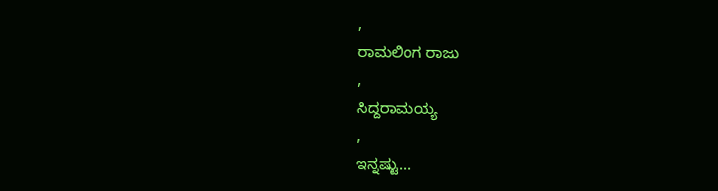,
ರಾಮಲಿಂಗ ರಾಜು
,
ಸಿದ್ದರಾಮಯ್ಯ
,
ಇನ್ನಷ್ಟು...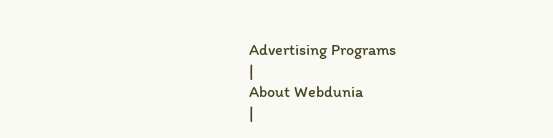Advertising Programs
|
About Webdunia
|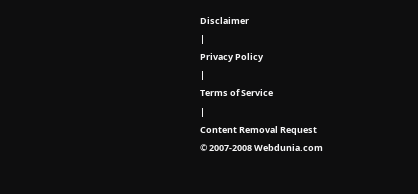Disclaimer
|
Privacy Policy
|
Terms of Service
|
Content Removal Request
© 2007-2008 Webdunia.com